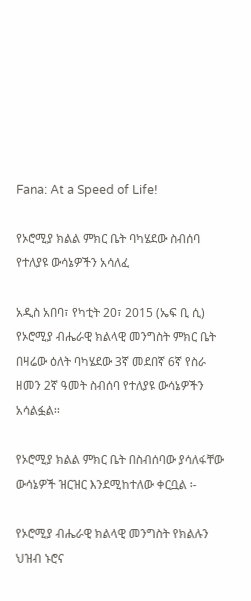Fana: At a Speed of Life!

የኦሮሚያ ክልል ምክር ቤት ባካሄደው ስብሰባ የተለያዩ ውሳኔዎችን አሳለፈ

አዲስ አበባ፣ የካቲት 20፣ 2015 (ኤፍ ቢ ሲ) የኦሮሚያ ብሔራዊ ክልላዊ መንግስት ምክር ቤት በዛሬው ዕለት ባካሄደው 3ኛ መደበኛ 6ኛ የስራ ዘመን 2ኛ ዓመት ስብሰባ የተለያዩ ውሳኔዎችን አሳልፏል፡፡

የኦሮሚያ ክልል ምክር ቤት በስብሰባው ያሳለፋቸው ውሳኔዎች ዝርዝር እንደሚከተለው ቀርቧል ፡-

የኦሮሚያ ብሔራዊ ክልላዊ መንግስት የክልሉን ህዝብ ኑሮና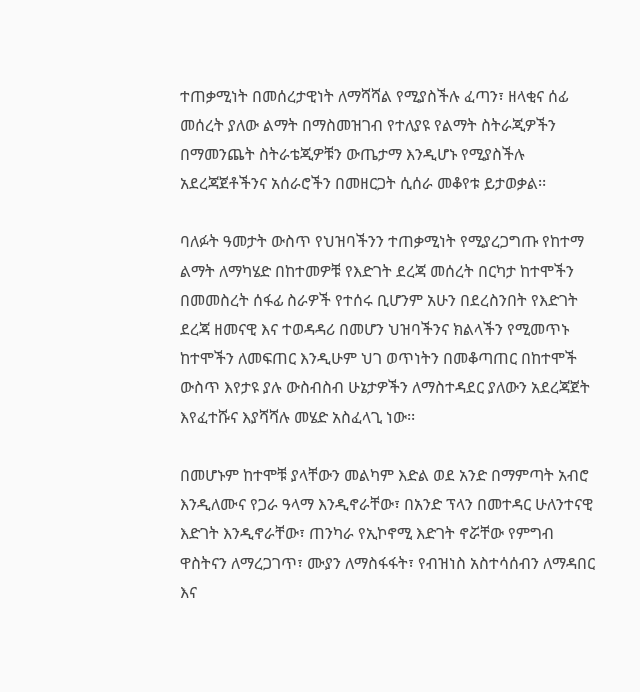ተጠቃሚነት በመሰረታዊነት ለማሻሻል የሚያስችሉ ፈጣን፣ ዘላቂና ሰፊ መሰረት ያለው ልማት በማስመዝገብ የተለያዩ የልማት ስትራጂዎችን በማመንጨት ስትራቴጂዎቹን ውጤታማ እንዲሆኑ የሚያስችሉ አደረጃጀቶችንና አሰራሮችን በመዘርጋት ሲሰራ መቆየቱ ይታወቃል፡፡

ባለፉት ዓመታት ውስጥ የህዝባችንን ተጠቃሚነት የሚያረጋግጡ የከተማ ልማት ለማካሄድ በከተመዎቹ የእድገት ደረጃ መሰረት በርካታ ከተሞችን በመመስረት ሰፋፊ ስራዎች የተሰሩ ቢሆንም አሁን በደረስንበት የእድገት ደረጃ ዘመናዊ እና ተወዳዳሪ በመሆን ህዝባችንና ክልላችን የሚመጥኑ ከተሞችን ለመፍጠር እንዲሁም ህገ ወጥነትን በመቆጣጠር በከተሞች ውስጥ እየታዩ ያሉ ውስብስብ ሁኔታዎችን ለማስተዳደር ያለውን አደረጃጀት እየፈተሹና እያሻሻሉ መሄድ አስፈላጊ ነው፡፡

በመሆኑም ከተሞቹ ያላቸውን መልካም እድል ወደ አንድ በማምጣት አብሮ እንዲለሙና የጋራ ዓላማ እንዲኖራቸው፣ በአንድ ፕላን በመተዳር ሁለንተናዊ እድገት እንዲኖራቸው፣ ጠንካራ የኢኮኖሚ እድገት ኖሯቸው የምግብ ዋስትናን ለማረጋገጥ፣ ሙያን ለማስፋፋት፣ የብዝነስ አስተሳሰብን ለማዳበር እና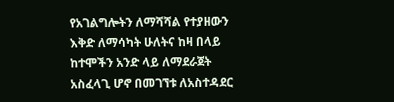የአገልግሎትን ለማሻሻል የተያዘውን እቅድ ለማሳካት ሁለትና ከዛ በላይ ከተሞችን አንድ ላይ ለማደራጀት አስፈላጊ ሆኖ በመገኘቱ ለአስተዳደር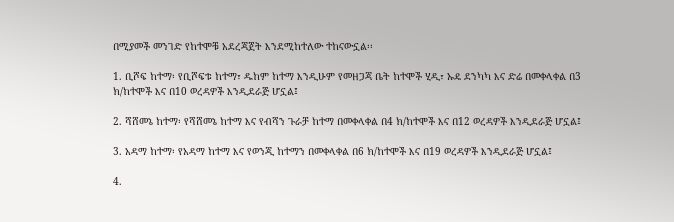በሚያመች መንገድ የከተሞቹ አደረጃጀት እንደሚከተለው ተከናውኗል፡፡

1. ቢሾፍ ከተማ፡ የቢሾፍቱ ከተማ፣ ዱከም ከተማ እንዲሁም የመዘጋጃ ቤት ከተሞች ሂዲ፣ ኡዴ ደንካካ እና ድሬ በመቀላቀል በ3 ክ/ከተሞች እና በ10 ወረዳዎች እንዲደራጅ ሆኗል፤

2. ሻሸመኔ ከተማ፡ የሻሸመኔ ከተማ እና የብሻን ጉራቻ ከተማ በመቀላቀል በ4 ክ/ከተሞች እና በ12 ወረዳዎች እንዲደራጅ ሆኗል፤

3. አዳማ ከተማ፡ የአዳማ ከተማ እና የወንጂ ከተማን በመቀላቀል በ6 ክ/ከተሞች እና በ19 ወረዳዎች እንዲደራጅ ሆኗል፤

4.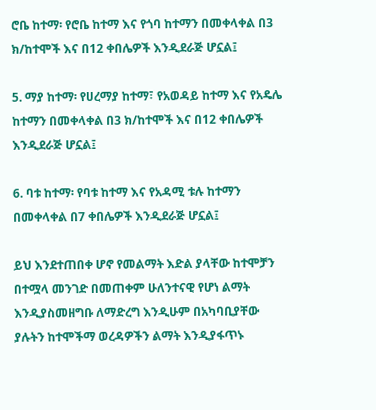ሮቤ ከተማ፡ የሮቤ ከተማ እና የጎባ ከተማን በመቀላቀል በ3 ክ/ከተሞች እና በ12 ቀበሌዎች እንዲደራጅ ሆኗል፤

5. ማያ ከተማ፡ የሀረማያ ከተማ፣ የአወዳይ ከተማ እና የአዴሌ ከተማን በመቀላቀል በ3 ክ/ከተሞች እና በ12 ቀበሌዎች እንዲደራጅ ሆኗል፤

6. ባቱ ከተማ፡ የባቱ ከተማ እና የአዳሚ ቱሉ ከተማን በመቀላቀል በ7 ቀበሌዎች እንዲደራጅ ሆኗል፤

ይህ እንደተጠበቀ ሆኖ የመልማት እድል ያላቸው ከተሞቻን በተሟላ መንገድ በመጠቀም ሁለንተናዊ የሆነ ልማት እንዲያስመዘግቡ ለማድረግ እንዲሁም በአካባቢያቸው ያሉትን ከተሞችማ ወረዳዎችን ልማት እንዲያፋጥኑ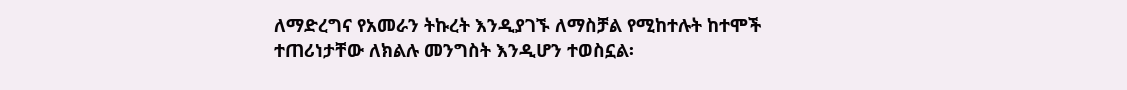ለማድረግና የአመራን ትኩረት እንዲያገኙ ለማስቻል የሚከተሉት ከተሞች ተጠሪነታቸው ለክልሉ መንግስት እንዲሆን ተወስኗል፡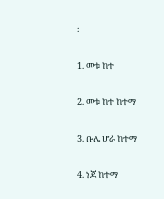፡

1. መቱ ከተ

2. መቱ ከተ ከተማ

3. ቡሌ ሆራ ከተማ

4. ነጆ ከተማ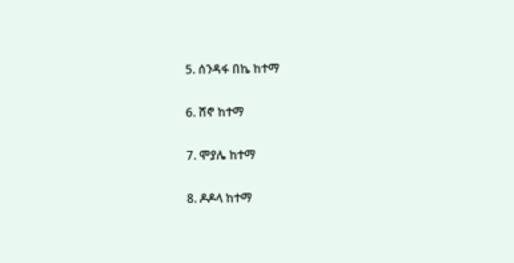5. ሰንዳፋ በኬ ከተማ

6. ሸኖ ከተማ

7. ሞያሌ ከተማ

8. ዶዶላ ከተማ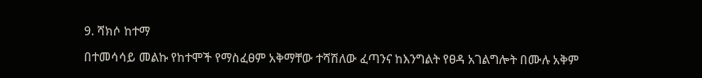9. ሻክሶ ከተማ

በተመሳሳይ መልኩ የከተሞች የማስፈፀም አቅማቸው ተሻሽለው ፈጣንና ከእንግልት የፀዳ አገልግሎት በሙሉ አቅም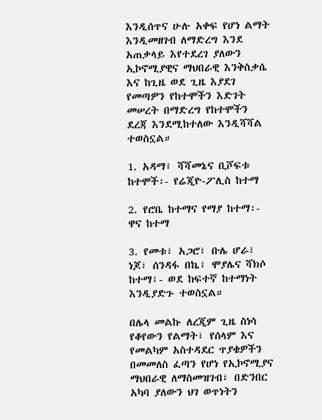እንዲሰጥና ሁሉ አቀፍ የሆነ ልማት እንዲመዘገብ ለማድረግ እንደ አጠቃላይ እየተደረገ ያለውን ኢኮኖሚያዊና ማህበራዊ እንቅስቃሴ እና ከጊዜ ወደ ጊዜ እያደገ የመጣዎን የከተሞችን እድገት መሠረት በማድረግ የከተሞችን ደረጃ እንደሚከተለው እንዲሻሻል ተወስኗል።

1. አዳማ፣ ሻሻመኔና ቢሾፍቱ ከተሞች፡- የሬጂዮ-ፖሊስ ከተማ

2. የሮቤ ከተማና የማያ ከተማ፡- ዋና ከተማ

3. የመቱ፣ አጋሮ፣ ቡሌ ሆራ፣ ነጆ፣ ሰንዳፋ በኬ፣ ሞያሌና ሻክሶ ከተማ፣- ወደ ከፍተኛ ከተማነት እንዲያድጉ ተወስኗል።

በሌላ መልኩ ለረጂም ጊዜ ስነሳ የቆየውን የልማት፣ የሰላም እና የመልካም አስተዳደር ጥያቄዎችን በመመለስ ፈጣን የሆነ የኢኮኖሚያና ማህበራዊ ለማስመዝገብ፣ በድንበር አካባ ያለውን ህገ ወጥነትን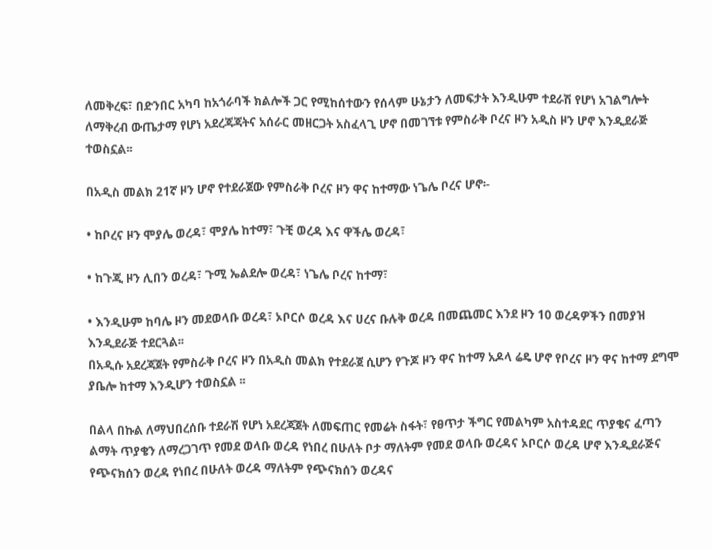ለመቅረፍ፣ በድንበር አካባ ከአጎራባች ክልሎች ጋር የሚከሰተውን የሰላም ሁኔታን ለመፍታት እንዲሁም ተደራሽ የሆነ አገልግሎት ለማቅረብ ውጤታማ የሆነ አደረጃጃትና አሰራር መዘርጋት አስፈላጊ ሆኖ በመገኘቱ የምስራቅ ቦረና ዞን አዲስ ዞን ሆኖ እንዲደራጅ ተወስኗል፡፡

በአዲስ መልክ 21ኛ ዞን ሆኖ የተደራጀው የምስራቅ ቦረና ዞን ዋና ከተማው ነጌሌ ቦረና ሆኖ፡-

• ከቦረና ዞን ሞያሌ ወረዳ፣ ሞያሌ ከተማ፣ ጉቺ ወረዳ እና ዋችሌ ወረዳ፣

• ከጉጂ ዞን ሊበን ወረዳ፣ ጉሚ ኤልደሎ ወረዳ፣ ነጌሌ ቦረና ከተማ፣

• እንዲሁም ከባሌ ዞን መደወላቡ ወረዳ፣ ኦቦርሶ ወረዳ እና ሀረና ቡሉቅ ወረዳ በመጨመር እንደ ዞን 10 ወረዳዎችን በመያዝ እንዲደራጅ ተደርጓል፡፡
በአዲሱ አደረጃጀት የምስራቅ ቦረና ዞን በአዲስ መልክ የተደራጀ ሲሆን የጉጆ ዞን ዋና ከተማ አዶላ ሬዴ ሆኖ የቦረና ዞን ዋና ከተማ ደግሞ ያቤሎ ከተማ እንዲሆን ተወስኗል ፡፡

በልላ በኩል ለማህበረሰቡ ተደራሽ የሆነ አደረጃጀት ለመፍጠር የመሬት ስፋት፣ የፀጥታ ችግር የመልካም አስተዳደር ጥያቄና ፈጣን ልማት ጥያቄን ለማረጋገጥ የመደ ወላቡ ወረዳ የነበረ በሁለት ቦታ ማለትም የመደ ወላቡ ወረዳና ኦቦርሶ ወረዳ ሆኖ እንዲደራጅና የጭናክሰን ወረዳ የነበረ በሁለት ወረዳ ማለትም የጭናክሰን ወረዳና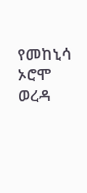የመከኒሳ ኦሮሞ ወረዳ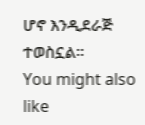ሆኖ እንዲደራጅ ተወስኗል።
You might also like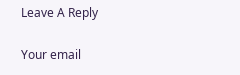Leave A Reply

Your email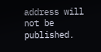address will not be published.